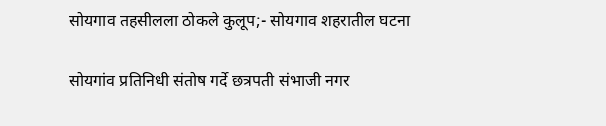सोयगाव तहसीलला ठोकले कुलूप;- सोयगाव शहरातील घटना

सोयगांव प्रतिनिधी संतोष गर्दे छत्रपती संभाजी नगर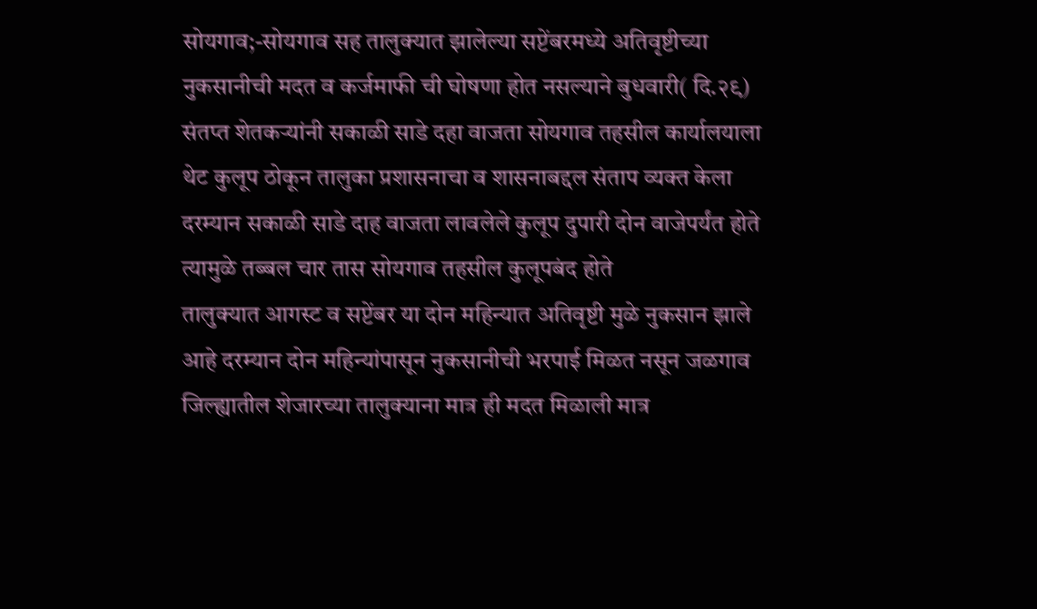सोयगाव;-सोयगाव सह तालुक्यात झालेल्या सप्टेंबरमध्ये अतिवृष्टीच्या नुकसानीची मदत व कर्जमाफी ची घोषणा होत नसल्याने बुधवारी( दि.२९) संतप्त शेतकऱ्यांनी सकाळी साडे दहा वाजता सोयगाव तहसील कार्यालयाला थेट कुलूप ठोकून तालुका प्रशासनाचा व शासनाबद्दल संताप व्यक्त केला दरम्यान सकाळी साडे दाह वाजता लावलेले कुलूप दुपारी दोन वाजेपर्यंत होते त्यामुळे तब्बल चार तास सोयगाव तहसील कुलूपबंद होते
तालुक्यात आगस्ट व सप्टेंबर या दोन महिन्यात अतिवृष्टी मुळे नुकसान झाले आहे दरम्यान दोन महिन्यांपासून नुकसानीची भरपाई मिळत नसून जळगाव जिल्ह्यातील शेजारच्या तालुक्याना मात्र ही मदत मिळाली मात्र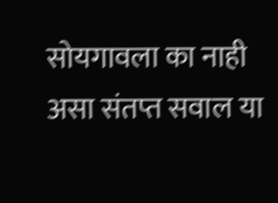सोयगावला का नाही असा संतप्त सवाल या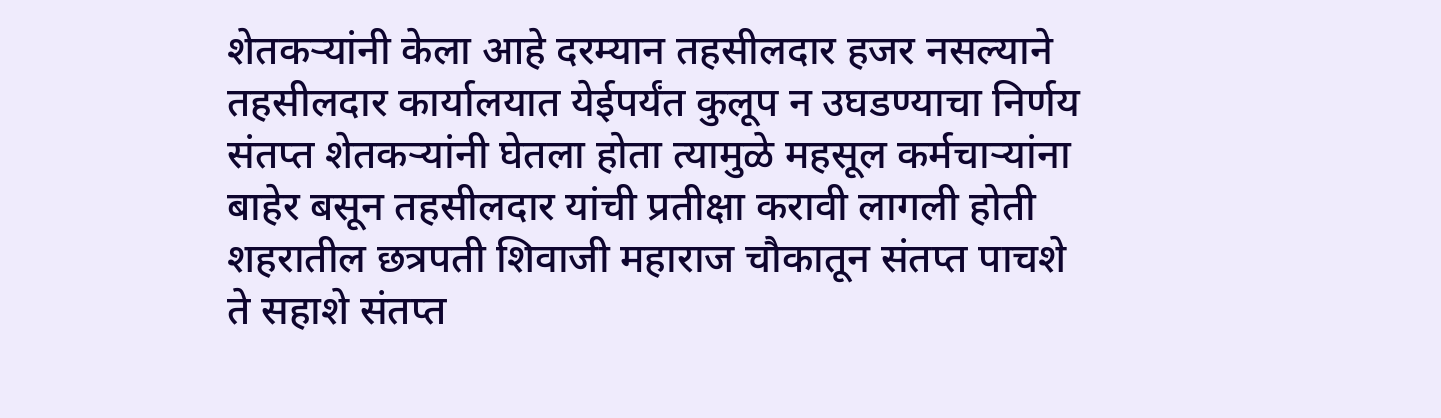शेतकऱ्यांनी केला आहे दरम्यान तहसीलदार हजर नसल्याने तहसीलदार कार्यालयात येईपर्यंत कुलूप न उघडण्याचा निर्णय संतप्त शेतकऱ्यांनी घेतला होता त्यामुळे महसूल कर्मचाऱ्यांना बाहेर बसून तहसीलदार यांची प्रतीक्षा करावी लागली होती शहरातील छत्रपती शिवाजी महाराज चौकातून संतप्त पाचशे ते सहाशे संतप्त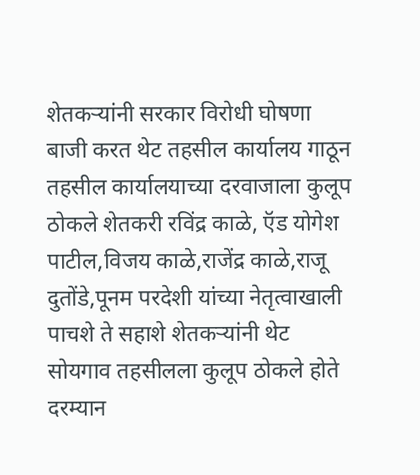शेतकऱ्यांनी सरकार विरोधी घोषणा बाजी करत थेट तहसील कार्यालय गाठून तहसील कार्यालयाच्या दरवाजाला कुलूप ठोकले शेतकरी रविंद्र काळे, ऍड योगेश पाटील,विजय काळे,राजेंद्र काळे,राजू दुतोंडे,पूनम परदेशी यांच्या नेतृत्वाखाली पाचशे ते सहाशे शेतकऱ्यांनी थेट सोयगाव तहसीलला कुलूप ठोकले होते दरम्यान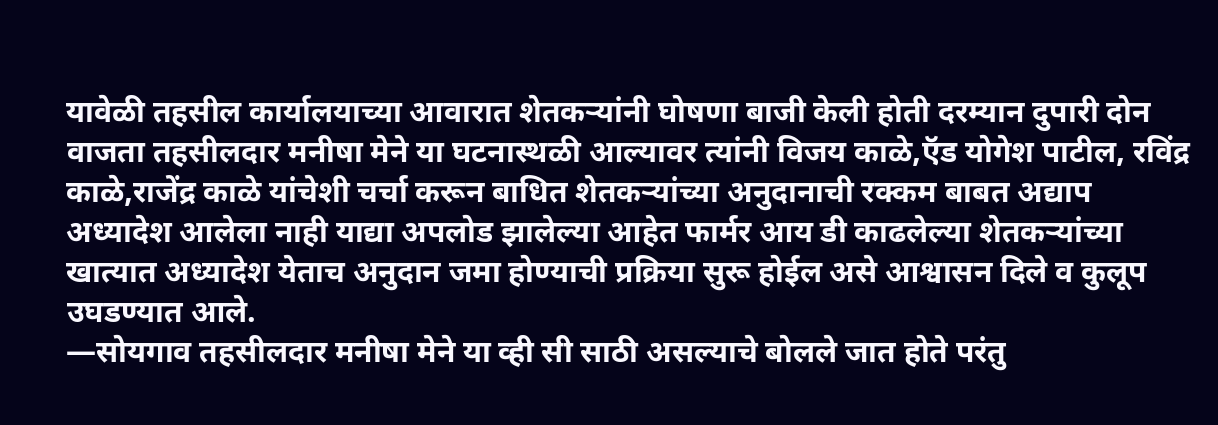यावेळी तहसील कार्यालयाच्या आवारात शेतकऱ्यांनी घोषणा बाजी केली होती दरम्यान दुपारी दोन वाजता तहसीलदार मनीषा मेने या घटनास्थळी आल्यावर त्यांनी विजय काळे,ऍड योगेश पाटील, रविंद्र काळे,राजेंद्र काळे यांचेशी चर्चा करून बाधित शेतकऱ्यांच्या अनुदानाची रक्कम बाबत अद्याप अध्यादेश आलेला नाही याद्या अपलोड झालेल्या आहेत फार्मर आय डी काढलेल्या शेतकऱ्यांच्या खात्यात अध्यादेश येताच अनुदान जमा होण्याची प्रक्रिया सुरू होईल असे आश्वासन दिले व कुलूप उघडण्यात आले.
—सोयगाव तहसीलदार मनीषा मेने या व्ही सी साठी असल्याचे बोलले जात होते परंतु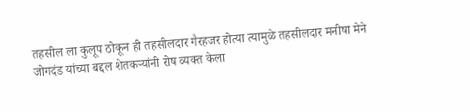तहसील ला कुलूप ठोकून ही तहसीलदार गैरहजर होत्या त्यामुळे तहसीलदार मनीषा मेने जोगदंड यांच्या बद्दल शेतकऱ्यांनी रोष व्यक्त केला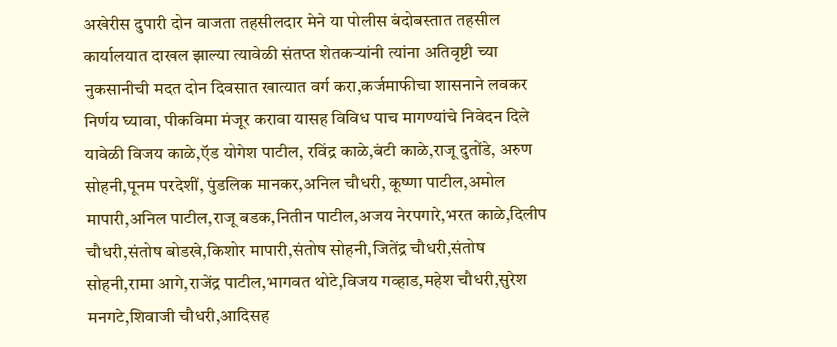अखेरीस दुपारी दोन वाजता तहसीलदार मेने या पोलीस बंदोबस्तात तहसील कार्यालयात दाखल झाल्या त्यावेळी संतप्त शेतकऱ्यांनी त्यांना अतिवृष्टी च्या नुकसानीची मदत दोन दिवसात खात्यात वर्ग करा,कर्जमाफीचा शासनाने लवकर निर्णय घ्यावा, पीकविमा मंजूर करावा यासह विविध पाच मागण्यांचे निवेदन दिले यावेळी विजय काळे,ऍड योगेश पाटील, रविंद्र काळे,बंटी काळे,राजू दुतोंडे, अरुण सोहनी,पूनम परदेशीं, पुंडलिक मानकर,अनिल चौधरी, कूष्णा पाटील,अमोल मापारी,अनिल पाटील,राजू बडक,नितीन पाटील,अजय नेरपगारे,भरत काळे,दिलीप चौधरी,संतोष बोडखे,किशोर मापारी,संतोष सोहनी,जितेंद्र चौधरी,संतोष सोहनी,रामा आगे,राजेंद्र पाटील,भागवत थोटे,विजय गव्हाड,महेश चौधरी,सुरेश मनगटे,शिवाजी चौधरी,आदिसह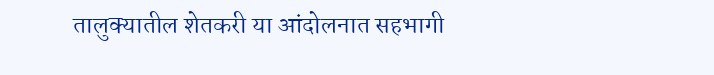तालुक्यातील शेतकरी या आंदोलनात सहभागी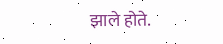झाले होते.